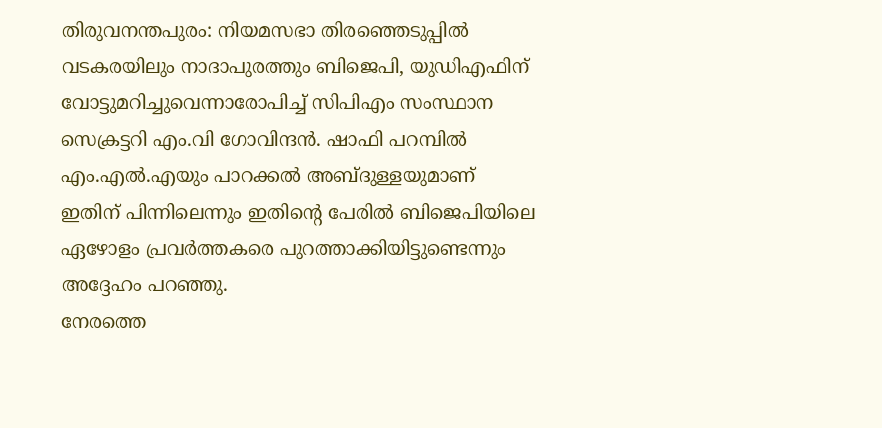തിരുവനന്തപുരം: നിയമസഭാ തിരഞ്ഞെടുപ്പിൽ വടകരയിലും നാദാപുരത്തും ബിജെപി, യുഡിഎഫിന് വോട്ടുമറിച്ചുവെന്നാരോപിച്ച് സിപിഎം സംസ്ഥാന സെക്രട്ടറി എം.വി ഗോവിന്ദൻ. ഷാഫി പറമ്പിൽ എം.എൽ.എയും പാറക്കൽ അബ്ദുള്ളയുമാണ് ഇതിന് പിന്നിലെന്നും ഇതിന്റെ പേരിൽ ബിജെപിയിലെ ഏഴോളം പ്രവർത്തകരെ പുറത്താക്കിയിട്ടുണ്ടെന്നും അദ്ദേഹം പറഞ്ഞു.
നേരത്തെ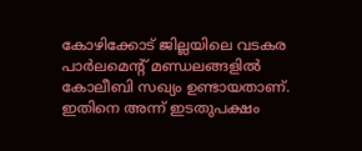കോഴിക്കോട് ജില്ലയിലെ വടകര പാർലമെന്റ് മണ്ഡലങ്ങളിൽ കോലീബി സഖ്യം ഉണ്ടായതാണ്. ഇതിനെ അന്ന് ഇടതുപക്ഷം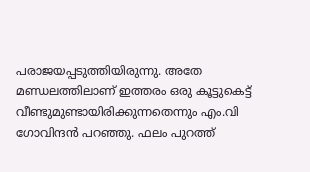പരാജയപ്പടുത്തിയിരുന്നു. അതേ മണ്ഡലത്തിലാണ് ഇത്തരം ഒരു കൂട്ടുകെട്ട് വീണ്ടുമുണ്ടായിരിക്കുന്നതെന്നും എം.വി ഗോവിന്ദൻ പറഞ്ഞു. ഫലം പുറത്ത്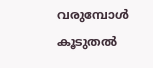വരുമ്പോൾ കൂടുതൽ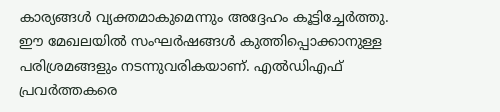കാര്യങ്ങൾ വ്യക്തമാകുമെന്നും അദ്ദേഹം കൂട്ടിച്ചേർത്തു.
ഈ മേഖലയിൽ സംഘർഷങ്ങൾ കുത്തിപ്പൊക്കാനുള്ള പരിശ്രമങ്ങളും നടന്നുവരികയാണ്. എൽഡിഎഫ് പ്രവർത്തകരെ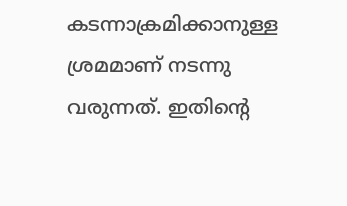കടന്നാക്രമിക്കാനുള്ള ശ്രമമാണ് നടന്നു വരുന്നത്. ഇതിന്റെ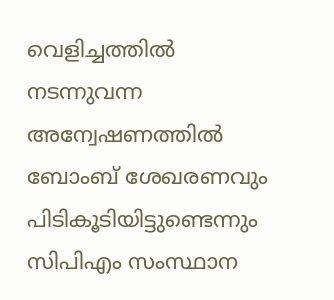വെളിച്ചത്തിൽ നടന്നുവന്ന അന്വേഷണത്തിൽ ബോംബ് ശേഖരണവും പിടികൂടിയിട്ടുണ്ടെന്നും സിപിഎം സംസ്ഥാന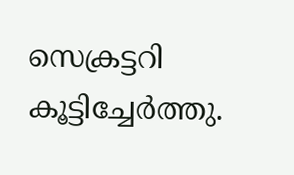സെക്രട്ടറി കൂട്ടിച്ചേർത്തു.